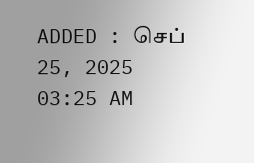ADDED : செப் 25, 2025 03:25 AM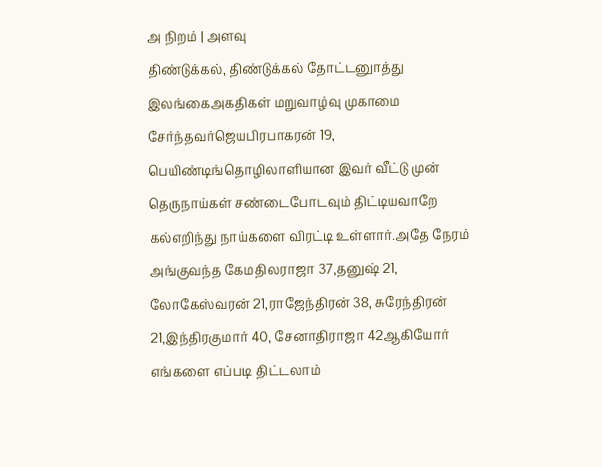அ நிறம் | அளவு
திண்டுக்கல், திண்டுக்கல் தோட்டனுாத்து இலங்கைஅகதிகள் மறுவாழ்வு முகாமை சேர்ந்தவர்ஜெயபிரபாகரன் 19, பெயிண்டிங்தொழிலாளியான இவர் வீட்டு முன் தெருநாய்கள் சண்டைபோடவும் திட்டியவாறே கல்எறிந்து நாய்களை விரட்டி உள்ளார்.அதே நேரம் அங்குவந்த கேமதிலராஜா 37,தனுஷ் 21, லோகேஸ்வரன் 21,ராஜேந்திரன் 38, சுரேந்திரன் 21,இந்திரகுமார் 40, சேனாதிராஜா 42ஆகியோர் எங்களை எப்படி திட்டலாம்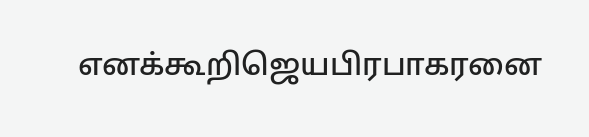எனக்கூறிஜெயபிரபாகரனை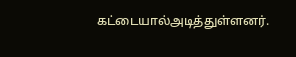கட்டையால்அடித்துள்ளனர்.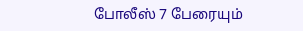போலீஸ் 7 பேரையும்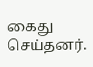கைது செய்தனர்.